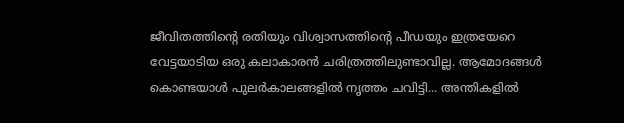ജീവിതത്തിന്റെ രതിയും വിശ്വാസത്തിന്റെ പീഡയും ഇത്രയേറെ വേട്ടയാടിയ ഒരു കലാകാരൻ ചരിത്രത്തിലുണ്ടാവില്ല. ആമോദങ്ങൾ കൊണ്ടയാൾ പുലർകാലങ്ങളിൽ നൃത്തം ചവിട്ടി... അന്തികളിൽ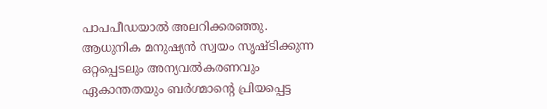പാപപീഡയാൽ അലറിക്കരഞ്ഞു. ആധുനിക മനുഷ്യൻ സ്വയം സൃഷ്ടിക്കുന്ന ഒറ്റപ്പെടലും അന്യവൽകരണവും ഏകാന്തതയും ബർഗ്മാന്റെ പ്രിയപ്പെട്ട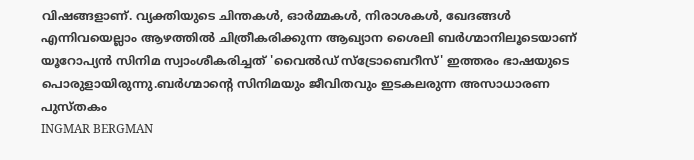വിഷങ്ങളാണ്. വ്യക്തിയുടെ ചിന്തകൾ, ഓർമ്മകൾ, നിരാശകൾ, ഖേദങ്ങൾ എന്നിവയെല്ലാം ആഴത്തിൽ ചിത്രീകരിക്കുന്ന ആഖ്യാന ശൈലി ബർഗ്മാനിലൂടെയാണ് യൂറോപ്യൻ സിനിമ സ്വാംശീകരിച്ചത് 'വൈൽഡ് സ്ട്രോബെറീസ്' ഇത്തരം ഭാഷയുടെ പൊരുളായിരുന്നു.ബർഗ്മാന്റെ സിനിമയും ജീവിതവും ഇടകലരുന്ന അസാധാരണ പുസ്തകം
INGMAR BERGMAN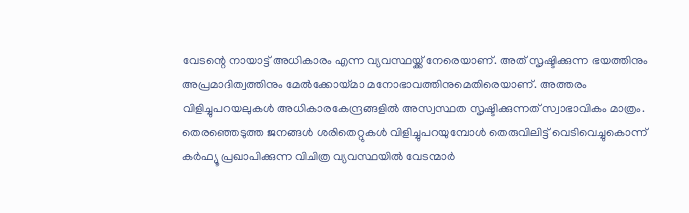വേടന്റെ നായാട്ട് അധികാരം എന്ന വ്യവസ്ഥയ്ക്ക് നേരെയാണ്. അത് സൃഷ്ടിക്കുന്ന ഭയത്തിനും അപ്രമാദിത്വത്തിനും മേൽക്കോയ്മാ മനോഭാവത്തിനുമെതിരെയാണ്. അത്തരം വിളിച്ചുപറയലുകൾ അധികാരകേന്ദ്രങ്ങളിൽ അസ്വസ്ഥത സൃഷ്ടിക്കുന്നത് സ്വാഭാവികം മാത്രം. തെരഞ്ഞെടുത്ത ജനങ്ങൾ ശരിതെറ്റുകൾ വിളിച്ചുപറയുമ്പോൾ തെരുവിലിട്ട് വെടിവെച്ചുകൊന്ന് കർഫ്യൂ പ്രഖാപിക്കുന്ന വിചിത്ര വ്യവസ്ഥയിൽ വേടന്മാർ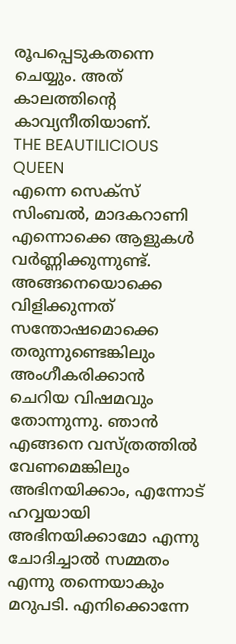രൂപപ്പെടുകതന്നെ ചെയ്യും. അത് കാലത്തിന്റെ കാവ്യനീതിയാണ്.
THE BEAUTILICIOUS QUEEN
എന്നെ സെക്സ് സിംബൽ, മാദകറാണി എന്നൊക്കെ ആളുകൾ വർണ്ണിക്കുന്നുണ്ട്. അങ്ങനെയൊക്കെ വിളിക്കുന്നത് സന്തോഷമൊക്കെ തരുന്നുണ്ടെങ്കിലും അംഗീകരിക്കാൻ ചെറിയ വിഷമവും തോന്നുന്നു. ഞാൻ എങ്ങനെ വസ്ത്രത്തിൽ വേണമെങ്കിലും അഭിനയിക്കാം, എന്നോട് ഹവ്വയായി അഭിനയിക്കാമോ എന്നു ചോദിച്ചാൽ സമ്മതം എന്നു തന്നെയാകും മറുപടി. എനിക്കൊന്നേ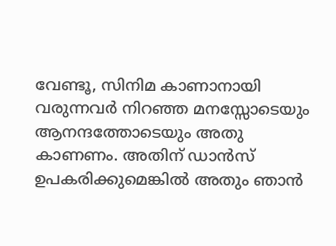വേണ്ടൂ, സിനിമ കാണാനായി വരുന്നവർ നിറഞ്ഞ മനസ്സോടെയും ആനന്ദത്തോടെയും അതു കാണണം. അതിന് ഡാൻസ് ഉപകരിക്കുമെങ്കിൽ അതും ഞാൻ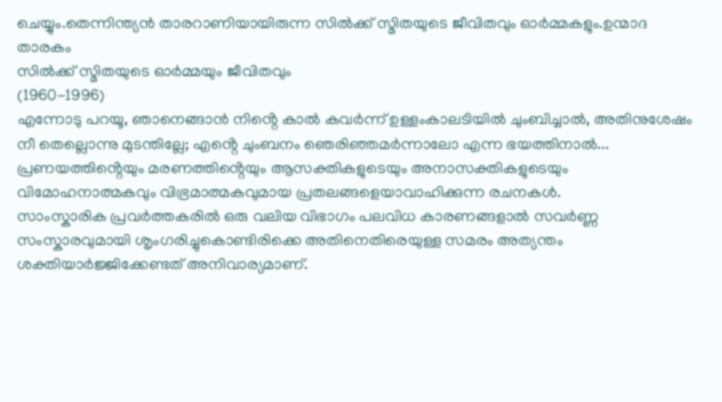ചെയ്യും.തെന്നിന്ത്യൻ താരറാണിയായിരുന്ന സിൽക്ക് സ്മിതയുടെ ജീവിതവും ഓർമ്മകളും.ഉന്മാദ താരകം
സിൽക്ക് സ്മിതയുടെ ഓർമ്മയും ജീവിതവും
(1960-1996)
എന്നോടു പറയൂ, ഞാനെങ്ങാൻ നിൻ്റെ കാൽ കവർന്ന് ഉള്ളംകാലടിയിൽ ചുംബിച്ചാൽ, അതിനുശേഷം നീ തെല്ലൊന്നു മുടന്തില്ലേ; എൻ്റെ ചുംബനം ഞെരിഞ്ഞമർന്നാലോ എന്ന ഭയത്തിനാൽ... പ്രണയത്തിൻ്റെയും മരണത്തിൻ്റെയും ആസക്തികളുടെയും അനാസക്തികളുടെയും വിമോഹനാത്മകവും വിഭ്രമാത്മകവുമായ പ്രതലങ്ങളെയാവാഹിക്കുന്ന രചനകൾ.
സാംസ്കാരിക പ്രവർത്തകരിൽ ഒരു വലിയ വിഭാഗം പലവിധ കാരണങ്ങളാൽ സവർണ്ണ സംസ്കാരവുമായി ശൃംഗരിച്ചുകൊണ്ടിരിക്കെ അതിനെതിരെയുള്ള സമരം അത്യന്തം ശക്തിയാർജ്ജിക്കേണ്ടത് അനിവാര്യമാണ്.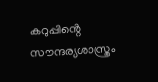കറുപ്പിൻ്റെ സൗന്ദര്യശാസ്ത്രം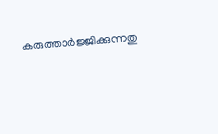കരുത്താർജ്ജിക്കുന്നതു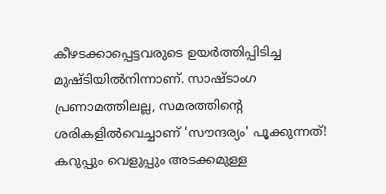കീഴടക്കാപ്പെട്ടവരുടെ ഉയർത്തിപ്പിടിച്ച മുഷ്ടിയിൽനിന്നാണ്. സാഷ്ടാംഗ പ്രണാമത്തിലല്ല, സമരത്തിൻ്റെ ശരികളിൽവെച്ചാണ് 'സൗന്ദര്യം' പൂക്കുന്നത്! കറുപ്പും വെളുപ്പും അടക്കമുള്ള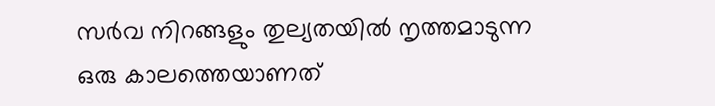സർവ നിറങ്ങളും തുല്യതയിൽ നൃത്തമാടുന്ന ഒരു കാലത്തെയാണത്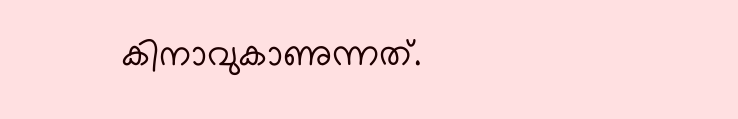കിനാവുകാണുന്നത്.